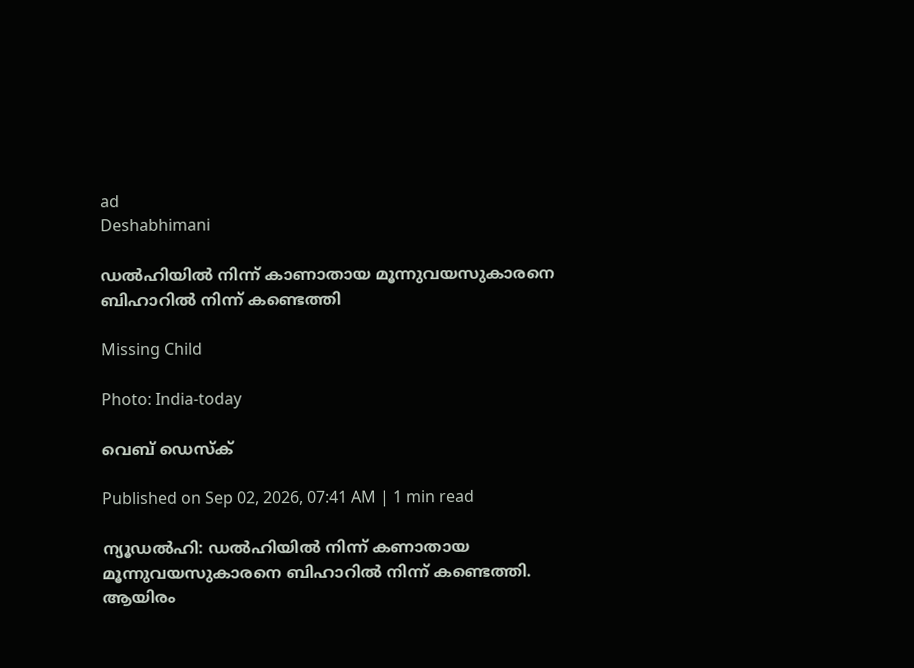ad
Deshabhimani

ഡൽഹിയിൽ നിന്ന് കാണാതായ മൂന്നുവയസുകാരനെ ബിഹാറിൽ നിന്ന് കണ്ടെത്തി

Missing Child

Photo: India-today

വെബ് ഡെസ്ക്

Published on Sep 02, 2026, 07:41 AM | 1 min read

ന്യൂഡൽഹി: ഡൽഹിയിൽ നിന്ന് കണാതായ മൂന്നുവയസുകാരനെ ബിഹാറിൽ നിന്ന് കണ്ടെത്തി. ആയിരം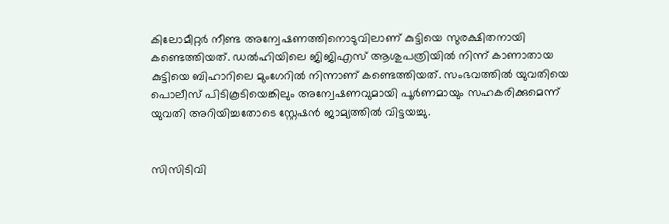കിലോമീറ്റർ നീണ്ട അന്വേഷണത്തിനൊടുവിലാണ് കുട്ടിയെ സുരക്ഷിതനായി കണ്ടെത്തിയത്. ഡൽഹിയിലെ ജിജിഎസ് ആശുപത്രിയിൽ നിന്ന് കാണാതായ കുട്ടിയെ ബിഹാറിലെ മുംഗേറിൽ നിന്നാണ് കണ്ടെത്തിയത്. സംഭവത്തിൽ യുവതിയെ പൊലീസ് പിടികൂടിയെങ്കിലും അന്വേഷണവുമായി പൂർണമായും സഹകരിക്കുമെന്ന് യുവതി അറിയിച്ചതോടെ സ്റ്റേഷൻ ജാമ്യത്തിൽ വിട്ടയച്ചു.


സിസിടിവി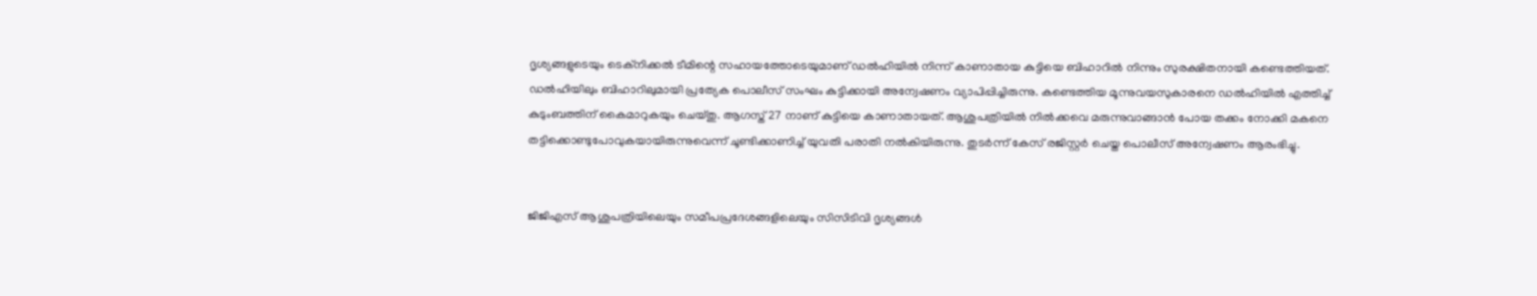ദൃശ്യങ്ങളുടെയും ടെക്നിക്കൽ ടീമിന്റെ സഹായത്തോടെയുമാണ് ഡൽഹിയിൽ നിന്ന് കാണാതായ കുട്ടിയെ ബിഹാറിൽ നിന്നും സുരക്ഷിതനായി കണ്ടെത്തിയത്. ഡൽഹിയിലും ബിഹാറിലുമായി പ്രത്യേക പൊലീസ് സംഘം കുട്ടിക്കായി അന്വേഷണം വ്യാപിപ്പിച്ചിരുന്നു. കണ്ടെത്തിയ മൂന്നുവയസുകാരനെ ഡൽഹിയിൽ എത്തിച്ച് കുടുംബത്തിന് കൈമാറുകയും ചെയ്തു. ആഗസ്ത് 27 നാണ് കുട്ടിയെ കാണാതായത്. ആശുപത്രിയിൽ നിൽക്കവെ മരുന്നുവാങ്ങാൻ പോയ തക്കം നോക്കി മകനെ തട്ടിക്കൊണ്ടുപോവുകയായിരുന്നുവെന്ന് ചൂണ്ടിക്കാണിച്ച് യുവതി പരാതി നൽകിയിരുന്നു. തുട‌ർന്ന് കേസ് രജിസ്റ്റർ ചെയ്ത പൊലീസ് അന്വേഷണം ആരംഭിച്ചു.


ജിജിഎസ് ആശുപത്രിയിലെയും സമീപപ്രദേശങ്ങളിലെയും സിസിടിവി ദൃശ്യങ്ങൾ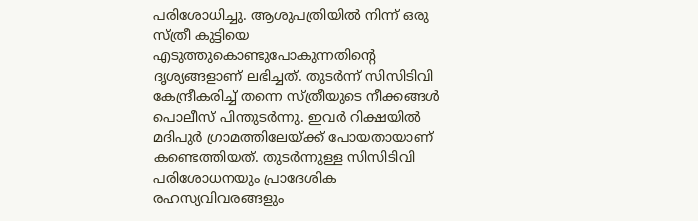പരിശോധിച്ചു. ആശുപത്രിയിൽ നിന്ന് ഒരു സ്ത്രീ കുട്ടിയെ എടുത്തുകൊണ്ടുപോകുന്നതിന്റെ ദൃശ്യങ്ങളാണ് ലഭിച്ചത്. തുടർന്ന് സിസിടിവി കേന്ദ്രീകരിച്ച് തന്നെ സ്ത്രീയുടെ നീക്കങ്ങൾ പൊലീസ് പിന്തുടർന്നു. ഇവർ റിക്ഷയിൽ മദിപുർ ഗ്രാമത്തിലേയ്ക്ക് പോയതായാണ് കണ്ടെത്തിയത്. തുടർന്നുള്ള സിസിടിവി പരിശോധനയും പ്രാദേശിക രഹസ്യവിവരങ്ങളും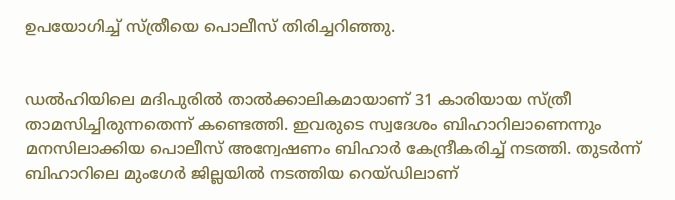ഉപയോഗിച്ച് സ്ത്രീയെ പൊലീസ് തിരിച്ചറിഞ്ഞു.


ഡൽഹിയിലെ മദിപുരിൽ താൽക്കാലികമായാണ് 31 കാരിയായ സ്ത്രീ താമസിച്ചിരുന്നതെന്ന് കണ്ടെത്തി. ഇവരുടെ സ്വദേശം ബിഹാറിലാണെന്നും മനസിലാക്കിയ പൊലീസ് അന്വേഷണം ബിഹാർ കേന്ദ്രീകരിച്ച് നടത്തി. തുടർന്ന് ബിഹാറിലെ മുംഗേർ ജില്ലയിൽ നടത്തിയ റെയ്ഡിലാണ്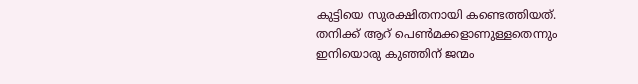കുട്ടിയെ സുരക്ഷിതനായി കണ്ടെത്തിയത്. തനിക്ക് ആറ് പെൺമക്കളാണുള്ളതെന്നും ഇനിയൊരു കുഞ്ഞിന് ജന്മം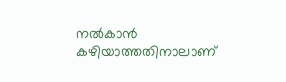നൽകാൻ കഴിയാത്തതിനാലാണ്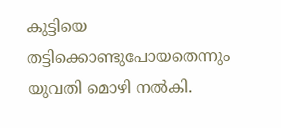കുട്ടിയെ തട്ടിക്കൊണ്ടുപോയതെന്നും യുവതി മൊഴി നൽകി.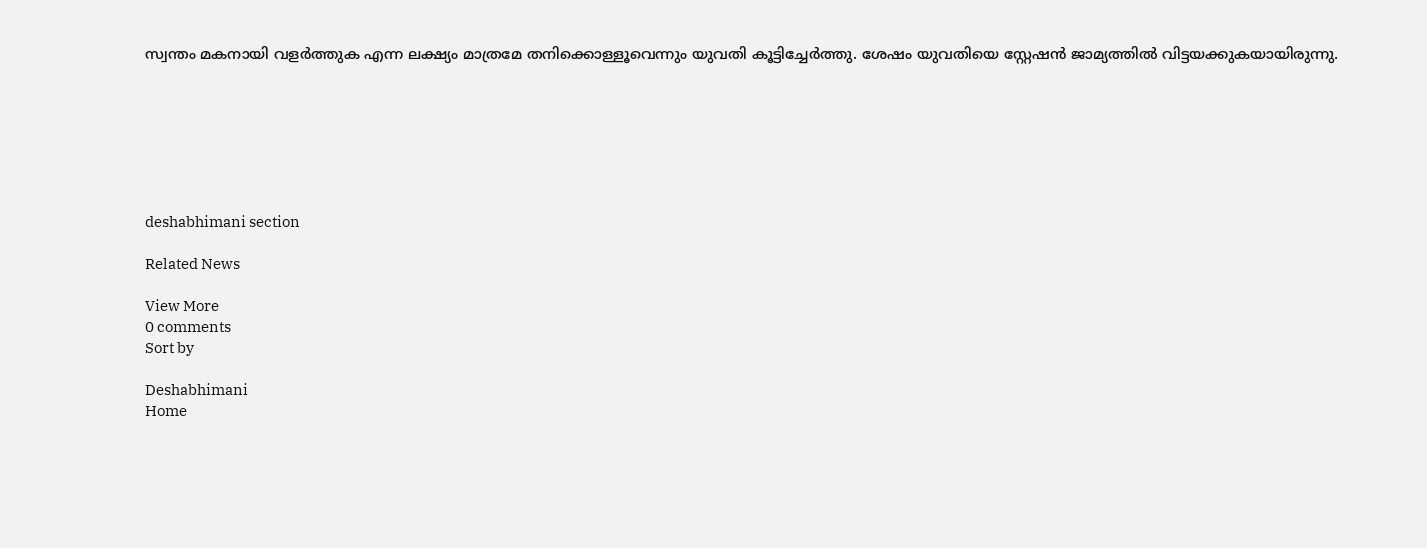സ്വന്തം മകനായി വളർത്തുക എന്ന ലക്ഷ്യം മാത്രമേ തനിക്കൊള്ളൂവെന്നും യുവതി കൂട്ടിച്ചേർത്തു. ശേഷം യുവതിയെ സ്റ്റേഷൻ ജാമ്യത്തിൽ വിട്ടയക്കുകയായിരുന്നു.







deshabhimani section

Related News

View More
0 comments
Sort by

Deshabhimani
Home